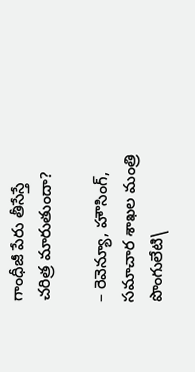గాంధీజీ పేరు తీసేస్తే చరిత్ర మారుతుందా?

– రెవెన్యూ, హౌసింగ్‌, సమాచార శాఖల మంత్రి పొంగులేటి\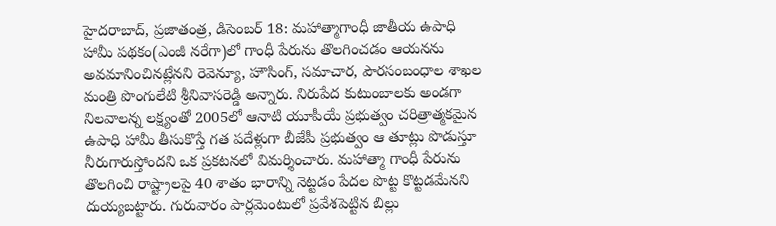హైదరాబాద్‌, ప్రజాతంత్ర, డిసెంబర్‌ 18: మహాత్మాగాంధీ జాతీయ ఉపాధి హామీ పథకం(ఎంజీ నరేగా)లో గాంధీ పేరును తొలగించడం ఆయనను అవమానించినట్లేనని రెవెన్యూ, హౌసింగ్‌, సమాచార, పౌరసంబంధాల శాఖల మంత్రి పొంగులేటి శ్రీనివాసరెడ్డి అన్నారు. నిరుపేద కుటుంబాలకు అండగా నిలవాలన్న లక్ష్యంతో 2005లో ఆనాటి యూపీయే ప్రభుత్వం చరిత్రాత్మకమైన ఉపాధి హామీ తీసుకొస్తే గత పదేళ్లుగా బీజేపీ ప్రభుత్వం ఆ తూట్లు పొడుస్తూ నీరుగారుస్తోందని ఒక ప్రకటనలో విమర్శించారు. మహాత్మా గాంధీ పేరును తొలగించి రాష్ట్రాలపై 40 శాతం భారాన్ని నెట్టడం పేదల పొట్ట కొట్టడమేనని దుయ్యబట్టారు. గురువారం పార్లమెంటులో ప్రవేశపెట్టిన బిల్లు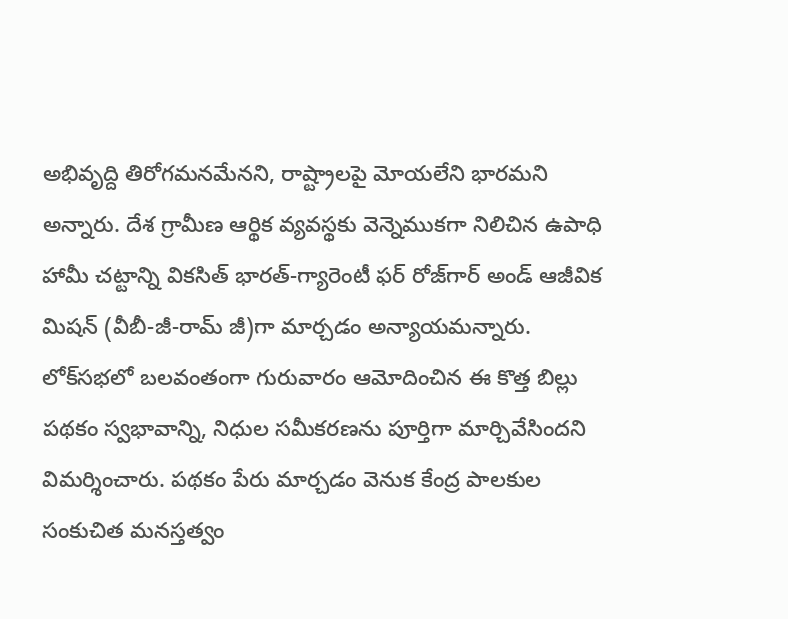అభివృద్ది తిరోగమనమేనని, రాష్ట్రాలపై మోయలేని భారమని అన్నారు. దేశ గ్రామీణ ఆర్థిక వ్యవస్థకు వెన్నెముకగా నిలిచిన ఉపాధి హామీ చట్టాన్ని వికసిత్‌ భారత్‌-గ్యారెంటీ ఫర్‌ రోజ్‌గార్‌ అండ్‌ ఆజీవిక మిషన్‌ (వీబీ-జీ-రామ్‌ జీ)గా మార్చడం అన్యాయమన్నారు. లోక్‌సభలో బలవంతంగా గురువారం ఆమోదించిన ఈ కొత్త బిల్లు పథకం స్వభావాన్ని, నిధుల సమీకరణను పూర్తిగా మార్చివేసిందని విమర్శించారు. పథకం పేరు మార్చడం వెనుక కేంద్ర పాలకుల సంకుచిత మనస్తత్వం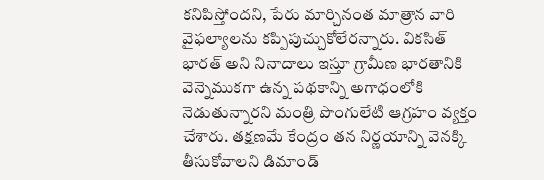కనిపిస్తోందని, పేరు మార్చినంత మాత్రాన వారి వైఫల్యాలను కప్పిపుచ్చుకోలేరన్నారు. వికసిత్‌ భారత్‌ అని నినాదాలు ఇస్తూ గ్రామీణ భారతానికి వెన్నెముకగా ఉన్న పథకాన్ని అగాధంలోకి నెడుతున్నారని మంత్రి పొంగులేటి ఆగ్రహం వ్యక్తం చేశారు. తక్షణమే కేంద్రం తన నిర్ణయాన్ని వెనక్కి తీసుకోవాలని డిమాండ్‌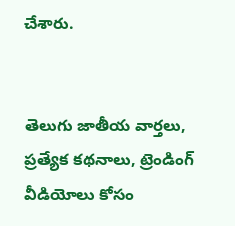చేశారు.


తెలుగు జాతీయ వార్తలు, ప్రత్యేక కథనాలు, ట్రెండింగ్ వీడియోలు కోసం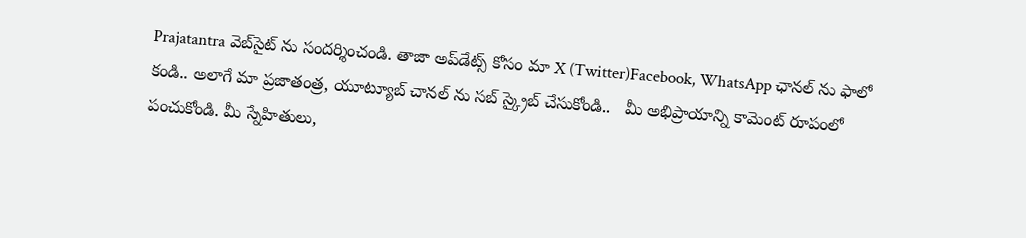Prajatantra వెబ్‌సైట్ ను సందర్శించండి. తాజా అప్‌డేట్స్ కోసం మా X (Twitter)Facebook, WhatsApp ఛానల్ ను ఫాలో కండి.. అలాగే మా ప్రజాతంత్ర, యూట్యూబ్ చానల్ ను సబ్ స్క్రైబ్ చేసుకోండి..   మీ అభిప్రాయాన్ని కామెంట్ రూపంలో పంచుకోండి. మీ స్నేహితులు,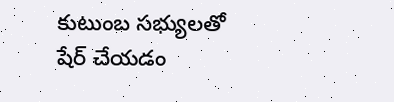కుటుంబ సభ్యులతో షేర్ చేయడం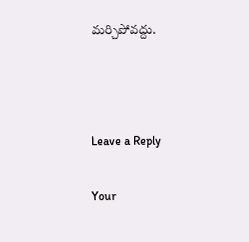మర్చిపోవద్దు.



Leave a Reply

Your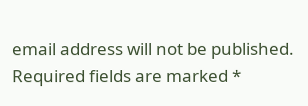email address will not be published. Required fields are marked *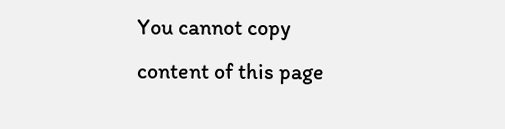You cannot copy content of this page